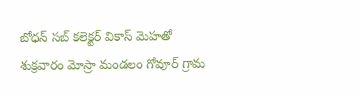బోధన్ సబ్ కలెక్టర్ వికాస్ మెహతో శుక్రవారం మోస్రా మండలం గోవూర్ గ్రామ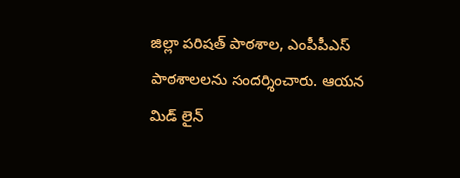జిల్లా పరిషత్ పాఠశాల, ఎంపీపీఎస్ పాఠశాలలను సందర్శించారు. ఆయన మిడ్ లైన్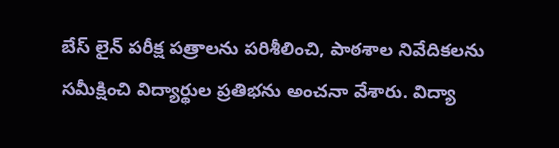బేస్ లైన్ పరీక్ష పత్రాలను పరిశీలించి, పాఠశాల నివేదికలను సమీక్షించి విద్యార్థుల ప్రతిభను అంచనా వేశారు. విద్యా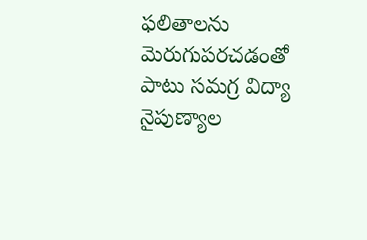ఫలితాలను మెరుగుపరచడంతో పాటు సమగ్ర విద్యా నైపుణ్యాల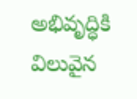అభివృద్ధికి విలువైన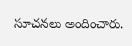సూచనలు అందించారు.